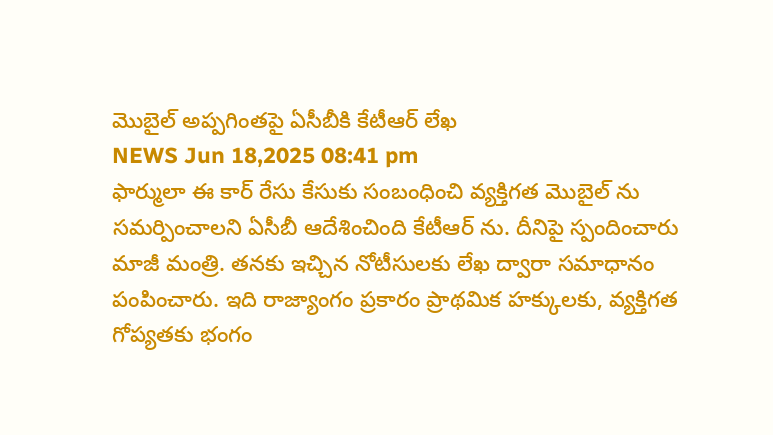మొబైల్ అప్పగింతపై ఏసీబీకి కేటీఆర్ లేఖ
NEWS Jun 18,2025 08:41 pm
ఫార్ములా ఈ కార్ రేసు కేసుకు సంబంధించి వ్యక్తిగత మొబైల్ ను సమర్పించాలని ఏసీబీ ఆదేశించింది కేటీఆర్ ను. దీనిపై స్పందించారు మాజీ మంత్రి. తనకు ఇచ్చిన నోటీసులకు లేఖ ద్వారా సమాధానం పంపించారు. ఇది రాజ్యాంగం ప్రకారం ప్రాథమిక హక్కులకు, వ్యక్తిగత గోప్యతకు భంగం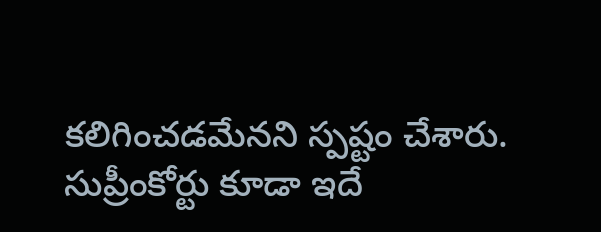కలిగించడమేనని స్పష్టం చేశారు. సుప్రీంకోర్టు కూడా ఇదే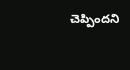చెప్పిందని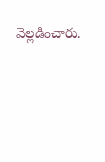వెల్లడించారు.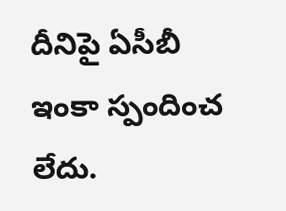దీనిపై ఏసీబీ ఇంకా స్పందించ లేదు.